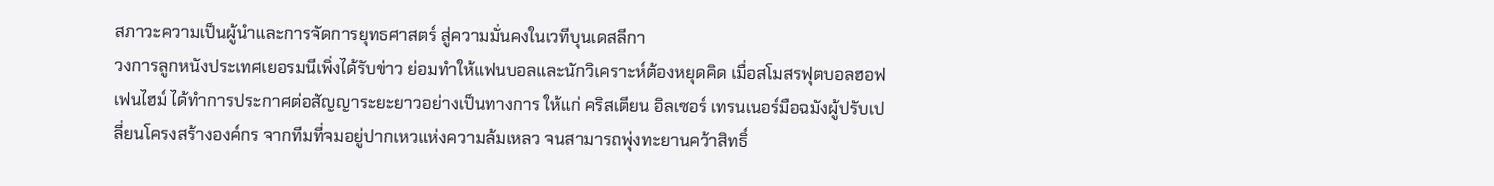สภาวะความเป็นผู้นำและการจัดการยุทธศาสตร์ สู่ความมั่นคงในเวทีบุนเดสลีกา
วงการลูกหนังประเทศเยอรมนีเพิ่งได้รับข่าว ย่อมทำให้แฟนบอลและนักวิเคราะห์ต้องหยุดคิด เมื่อสโมสรฟุตบอลฮอฟเฟนไฮม์ ได้ทำการประกาศต่อสัญญาระยะยาวอย่างเป็นทางการ ให้แก่ คริสเตียน อิลเซอร์ เทรนเนอร์มือฉมังผู้ปรับเปลี่ยนโครงสร้างองค์กร จากทีมที่จมอยู่ปากเหวแห่งความล้มเหลว จนสามารถพุ่งทะยานคว้าสิทธิ์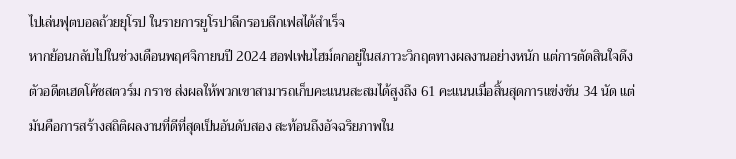ไปเล่นฟุตบอลถ้วยยุโรป ในรายการยูโรปาลีกรอบลีกเฟสได้สำเร็จ
หากย้อนกลับไปในช่วงเดือนพฤศจิกายนปี 2024 ฮอฟเฟนไฮม์ตกอยู่ในสภาวะวิกฤตทางผลงานอย่างหนัก แต่การตัดสินใจดึงตัวอดีตเฮดโค้ชสตวร์ม กราซ ส่งผลให้พวกเขาสามารถเก็บคะแนนสะสมได้สูงถึง 61 คะแนนเมื่อสิ้นสุดการแข่งขัน 34 นัด แต่มันคือการสร้างสถิติผลงานที่ดีที่สุดเป็นอันดับสอง สะท้อนถึงอัจฉริยภาพใน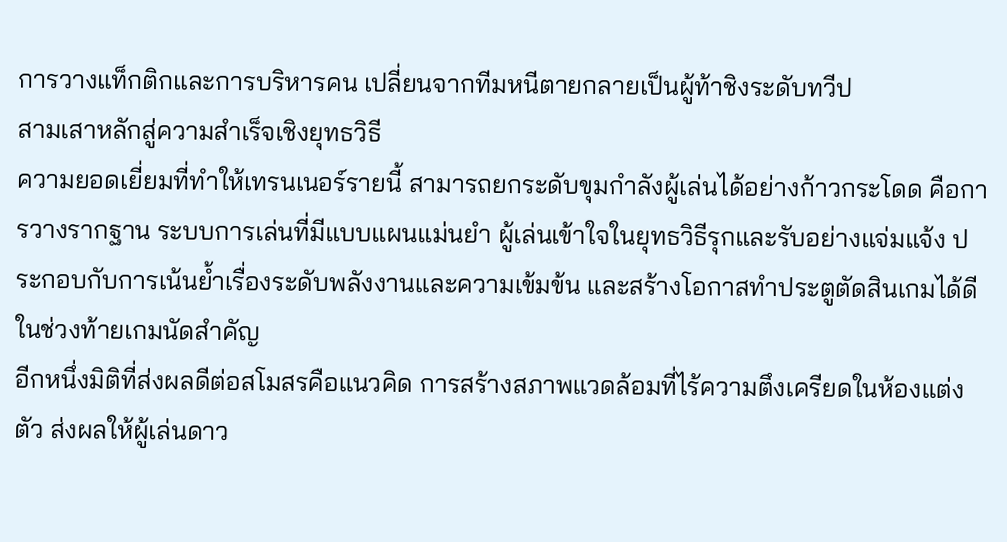การวางแท็กติกและการบริหารคน เปลี่ยนจากทีมหนีตายกลายเป็นผู้ท้าชิงระดับทวีป
สามเสาหลักสู่ความสำเร็จเชิงยุทธวิธี
ความยอดเยี่ยมที่ทำให้เทรนเนอร์รายนี้ สามารถยกระดับขุมกำลังผู้เล่นได้อย่างก้าวกระโดด คือการวางรากฐาน ระบบการเล่นที่มีแบบแผนแม่นยำ ผู้เล่นเข้าใจในยุทธวิธีรุกและรับอย่างแจ่มแจ้ง ประกอบกับการเน้นย้ำเรื่องระดับพลังงานและความเข้มข้น และสร้างโอกาสทำประตูตัดสินเกมได้ดีในช่วงท้ายเกมนัดสำคัญ
อีกหนึ่งมิติที่ส่งผลดีต่อสโมสรคือแนวคิด การสร้างสภาพแวดล้อมที่ไร้ความตึงเครียดในห้องแต่งตัว ส่งผลให้ผู้เล่นดาว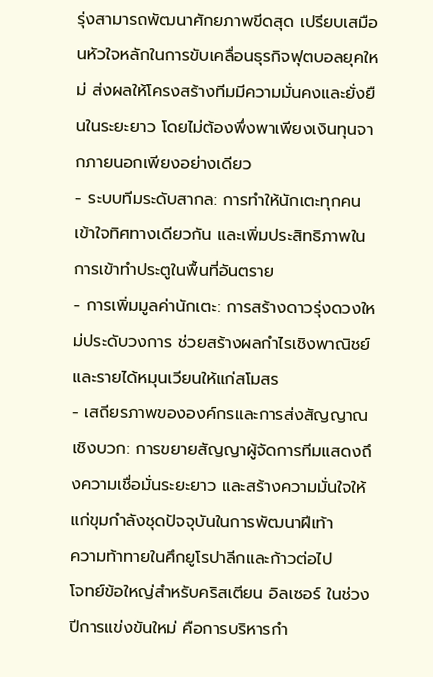รุ่งสามารถพัฒนาศักยภาพขีดสุด เปรียบเสมือนหัวใจหลักในการขับเคลื่อนธุรกิจฟุตบอลยุคใหม่ ส่งผลให้โครงสร้างทีมมีความมั่นคงและยั่งยืนในระยะยาว โดยไม่ต้องพึ่งพาเพียงเงินทุนจากภายนอกเพียงอย่างเดียว
- ระบบทีมระดับสากล: การทำให้นักเตะทุกคนเข้าใจทิศทางเดียวกัน และเพิ่มประสิทธิภาพในการเข้าทำประตูในพื้นที่อันตราย
- การเพิ่มมูลค่านักเตะ: การสร้างดาวรุ่งดวงใหม่ประดับวงการ ช่วยสร้างผลกำไรเชิงพาณิชย์และรายได้หมุนเวียนให้แก่สโมสร
- เสถียรภาพขององค์กรและการส่งสัญญาณเชิงบวก: การขยายสัญญาผู้จัดการทีมแสดงถึงความเชื่อมั่นระยะยาว และสร้างความมั่นใจให้แก่ขุมกำลังชุดปัจจุบันในการพัฒนาฝีเท้า
ความท้าทายในศึกยูโรปาลีกและก้าวต่อไป
โจทย์ข้อใหญ่สำหรับคริสเตียน อิลเซอร์ ในช่วงปีการแข่งขันใหม่ คือการบริหารกำ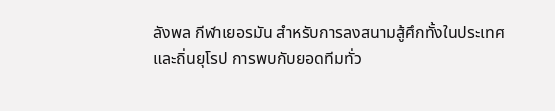ลังพล กีฬาเยอรมัน สำหรับการลงสนามสู้ศึกทั้งในประเทศและถิ่นยุโรป การพบกับยอดทีมทั่ว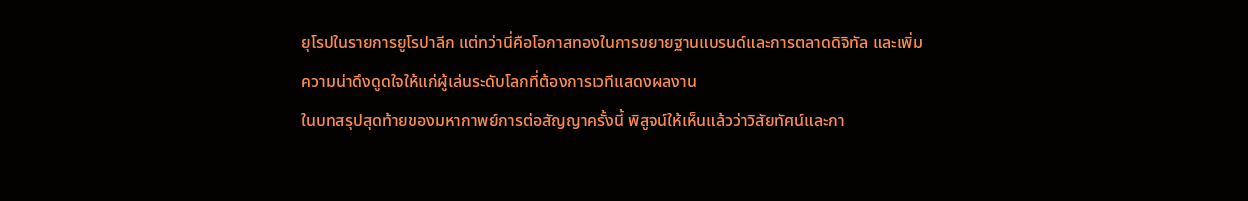ยุโรปในรายการยูโรปาลีก แต่ทว่านี่คือโอกาสทองในการขยายฐานแบรนด์และการตลาดดิจิทัล และเพิ่มความน่าดึงดูดใจให้แก่ผู้เล่นระดับโลกที่ต้องการเวทีแสดงผลงาน
ในบทสรุปสุดท้ายของมหากาพย์การต่อสัญญาครั้งนี้ พิสูจน์ให้เห็นแล้วว่าวิสัยทัศน์และกา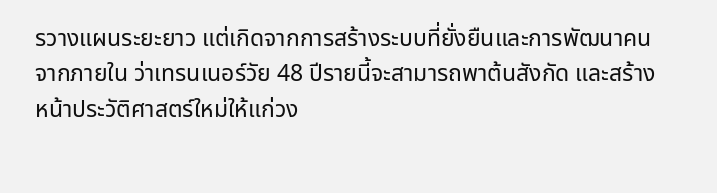รวางแผนระยะยาว แต่เกิดจากการสร้างระบบที่ยั่งยืนและการพัฒนาคนจากภายใน ว่าเทรนเนอร์วัย 48 ปีรายนี้จะสามารถพาต้นสังกัด และสร้างหน้าประวัติศาสตร์ใหม่ให้แก่วง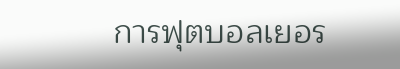การฟุตบอลเยอร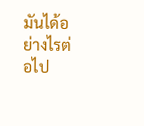มันได้อย่างไรต่อไป